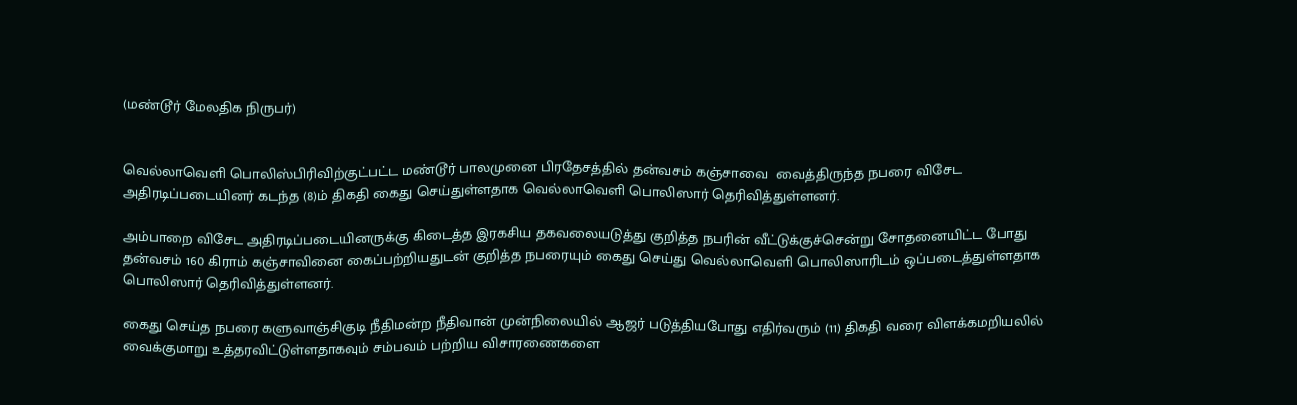(மண்டூர் மேலதிக நிருபர்)


வெல்லாவெளி பொலிஸ்பிரிவிற்குட்பட்ட மண்டூர் பாலமுனை பிரதேசத்தில் தன்வசம் கஞ்சாவை  வைத்திருந்த நபரை விசேட அதிரடிப்படையினர் கடந்த (8)ம் திகதி கைது செய்துள்ளதாக வெல்லாவெளி பொலிஸார் தெரிவித்துள்ளனர்.

அம்பாறை விசேட அதிரடிப்படையினருக்கு கிடைத்த இரகசிய தகவலையடுத்து குறித்த நபரின் வீட்டுக்குச்சென்று சோதனையிட்ட போது தன்வசம் 160 கிராம் கஞ்சாவினை கைப்பற்றியதுடன் குறித்த நபரையும் கைது செய்து வெல்லாவெளி பொலிஸாரிடம் ஒப்படைத்துள்ளதாக பொலிஸார் தெரிவித்துள்ளனர்.

கைது செய்த நபரை களுவாஞ்சிகுடி நீதிமன்ற நீதிவான் முன்நிலையில் ஆஜர் படுத்தியபோது எதிர்வரும் (11) திகதி வரை விளக்கமறியலில் வைக்குமாறு உத்தரவிட்டுள்ளதாகவும் சம்பவம் பற்றிய விசாரணைகளை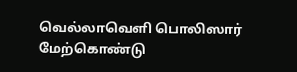வெல்லாவெளி பொலிஸார் மேற்கொண்டு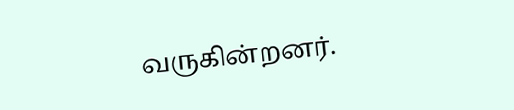வருகின்றனர்.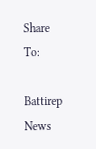Share To:

Battirep News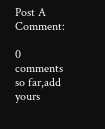Post A Comment:

0 comments so far,add yours